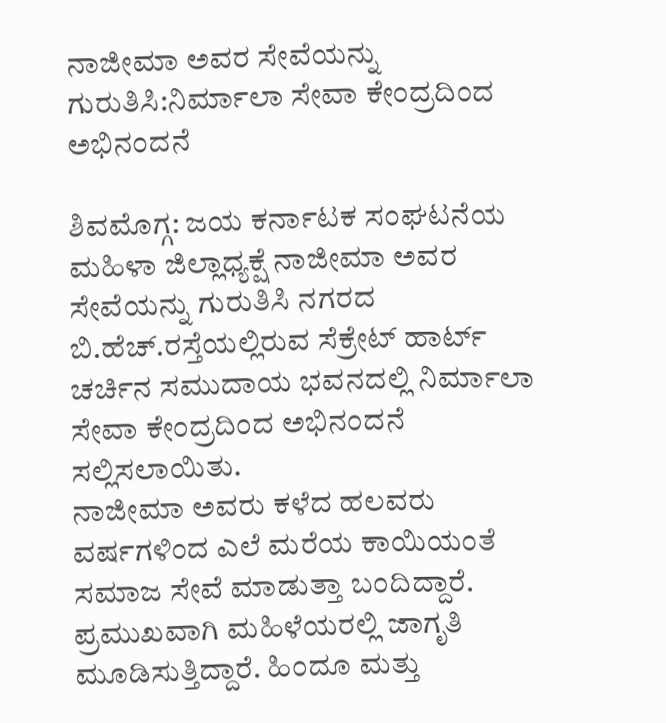ನಾಜೀಮಾ ಅವರ ಸೇವೆಯನ್ನು ಗುರುತಿಸಿ:ನಿರ್ಮಾಲಾ ಸೇವಾ ಕೇಂದ್ರದಿಂದ ಅಭಿನಂದನೆ

ಶಿವಮೊಗ್ಗ: ಜಯ ಕರ್ನಾಟಕ ಸಂಘಟನೆಯ ಮಹಿಳಾ ಜಿಲ್ಲಾಧ್ಯಕ್ಷೆ ನಾಜೀಮಾ ಅವರ ಸೇವೆಯನ್ನು ಗುರುತಿಸಿ ನಗರದ ಬಿ.ಹೆಚ್.ರಸ್ತೆಯಲ್ಲಿರುವ ಸೆಕ್ರೇಟ್ ಹಾರ್ಟ್ ಚರ್ಚಿನ ಸಮುದಾಯ ಭವನದಲ್ಲಿ ನಿರ್ಮಾಲಾ ಸೇವಾ ಕೇಂದ್ರದಿಂದ ಅಭಿನಂದನೆ ಸಲ್ಲಿಸಲಾಯಿತು.
ನಾಜೀಮಾ ಅವರು ಕಳೆದ ಹಲವರು ವರ್ಷಗಳಿಂದ ಎಲೆ ಮರೆಯ ಕಾಯಿಯಂತೆ ಸಮಾಜ ಸೇವೆ ಮಾಡುತ್ತಾ ಬಂದಿದ್ದಾರೆ. ಪ್ರಮುಖವಾಗಿ ಮಹಿಳೆಯರಲ್ಲಿ ಜಾಗೃತಿ ಮೂಡಿಸುತ್ತಿದ್ದಾರೆ. ಹಿಂದೂ ಮತ್ತು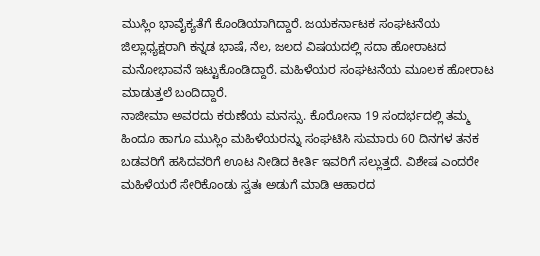ಮುಸ್ಲಿಂ ಭಾವೈಕ್ಯತೆಗೆ ಕೊಂಡಿಯಾಗಿದ್ದಾರೆ. ಜಯಕರ್ನಾಟಕ ಸಂಘಟನೆಯ ಜಿಲ್ಲಾಧ್ಯಕ್ಷರಾಗಿ ಕನ್ನಡ ಭಾಷೆ, ನೆಲ, ಜಲದ ವಿಷಯದಲ್ಲಿ ಸದಾ ಹೋರಾಟದ ಮನೋಭಾವನೆ ಇಟ್ಟುಕೊಂಡಿದ್ದಾರೆ. ಮಹಿಳೆಯರ ಸಂಘಟನೆಯ ಮೂಲಕ ಹೋರಾಟ ಮಾಡುತ್ತಲೆ ಬಂದಿದ್ದಾರೆ.
ನಾಜೀಮಾ ಅವರದು ಕರುಣೆಯ ಮನಸ್ಸು. ಕೊರೋನಾ 19 ಸಂದರ್ಭದಲ್ಲಿ ತಮ್ಮ ಹಿಂದೂ ಹಾಗೂ ಮುಸ್ಲಿಂ ಮಹಿಳೆಯರನ್ನು ಸಂಘಟಿಸಿ ಸುಮಾರು 60 ದಿನಗಳ ತನಕ ಬಡವರಿಗೆ ಹಸಿದವರಿಗೆ ಊಟ ನೀಡಿದ ಕೀರ್ತಿ ಇವರಿಗೆ ಸಲ್ಲುತ್ತದೆ. ವಿಶೇಷ ಎಂದರೇ ಮಹಿಳೆಯರೆ ಸೇರಿಕೊಂಡು ಸ್ವತಃ ಅಡುಗೆ ಮಾಡಿ ಆಹಾರದ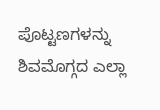ಪೊಟ್ಟಣಗಳನ್ನು ಶಿವಮೊಗ್ಗದ ಎಲ್ಲಾ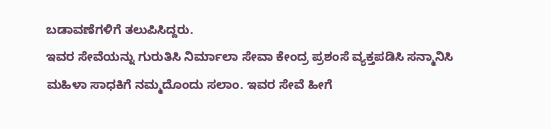ಬಡಾವಣೆಗಳಿಗೆ ತಲುಪಿಸಿದ್ದರು.
ಇವರ ಸೇವೆಯನ್ನು ಗುರುತಿಸಿ ನಿರ್ಮಾಲಾ ಸೇವಾ ಕೇಂದ್ರ ಪ್ರಶಂಸೆ ವ್ಯಕ್ತಪಡಿಸಿ ಸನ್ಮಾನಿಸಿ ಮಹಿಳಾ ಸಾಧಕಿಗೆ ನಮ್ಮದೊಂದು ಸಲಾಂ. ಇವರ ಸೇವೆ ಹೀಗೆ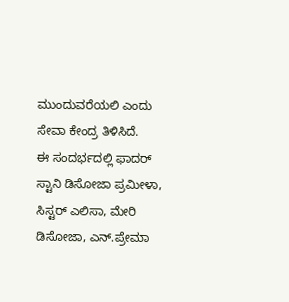ಮುಂದುವರೆಯಲಿ ಎಂದು ಸೇವಾ ಕೇಂದ್ರ ತಿಳಿಸಿದೆ.
ಈ ಸಂದರ್ಭದಲ್ಲಿ ಫಾದರ್ ಸ್ಟಾನಿ ಡಿಸೋಜಾ ಪ್ರಮೀಳಾ, ಸಿಸ್ಟರ್ ಎಲಿಸಾ, ಮೇರಿ ಡಿಸೋಜಾ, ಎನ್.ಪ್ರೇಮಾ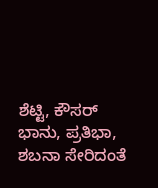ಶೆಟ್ಟಿ, ಕೌಸರ್ ಭಾನು, ಪ್ರತಿಭಾ, ಶಬನಾ ಸೇರಿದಂತೆ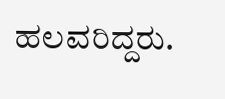ಹಲವರಿದ್ದರು.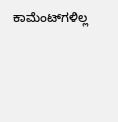ಕಾಮೆಂಟ್‌ಗಳಿಲ್ಲ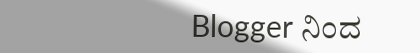Blogger ನಿಂದ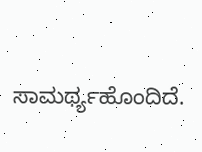ಸಾಮರ್ಥ್ಯಹೊಂದಿದೆ.